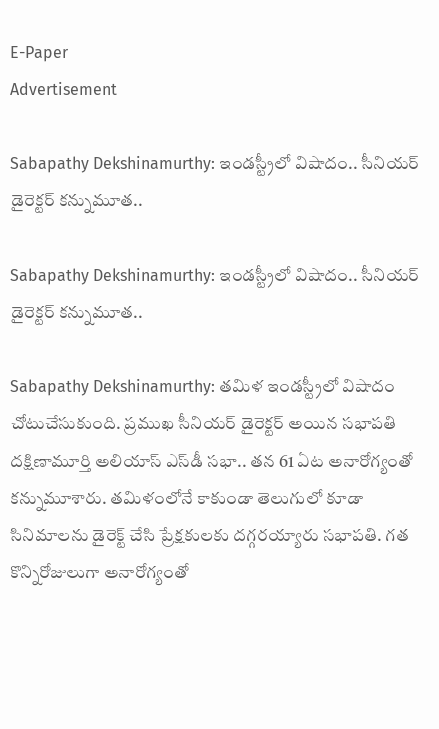E-Paper
Advertisement

Sabapathy Dekshinamurthy: ఇండస్ట్రీలో విషాదం.. సీనియర్ డైరెక్టర్ కన్నుమూత..

Sabapathy Dekshinamurthy: ఇండస్ట్రీలో విషాదం.. సీనియర్ డైరెక్టర్ కన్నుమూత..

Sabapathy Dekshinamurthy: తమిళ ఇండస్ట్రీలో విషాదం చోటుచేసుకుంది. ప్రముఖ సీనియర్ డైరెక్టర్ అయిన సభాపతి దక్షిణామూర్తి అలియాస్ ఎస్‌డీ సభా.. తన 61 ఏట అనారోగ్యంతో కన్నుమూశారు. తమిళంలోనే కాకుండా తెలుగులో కూడా సినిమాలను డైరెక్ట్ చేసి ప్రేక్షకులకు దగ్గరయ్యారు సభాపతి. గత కొన్నిరోజులుగా అనారోగ్యంతో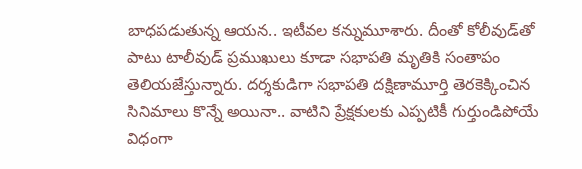బాధపడుతున్న ఆయన.. ఇటీవల కన్నుమూశారు. దీంతో కోలీవుడ్‌తో పాటు టాలీవుడ్ ప్రముఖులు కూడా సభాపతి మృతికి సంతాపం తెలియజేస్తున్నారు. దర్శకుడిగా సభాపతి దక్షిణామూర్తి తెరకెక్కించిన సినిమాలు కొన్నే అయినా.. వాటిని ప్రేక్షకులకు ఎప్పటికీ గుర్తుండిపోయే విధంగా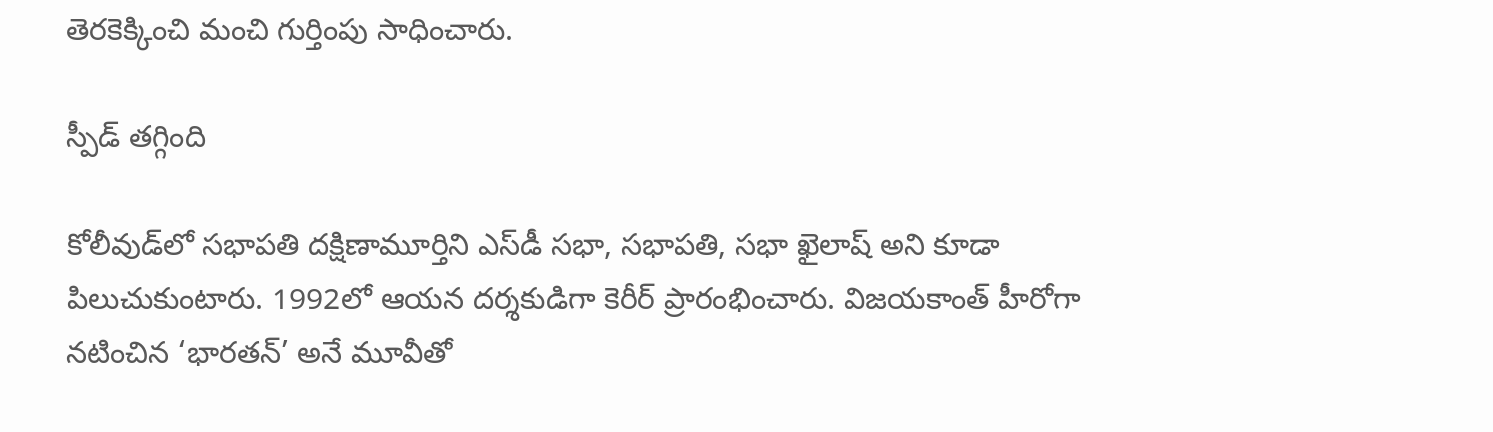తెరకెక్కించి మంచి గుర్తింపు సాధించారు.

స్పీడ్ తగ్గింది

కోలీవుడ్‌లో సభాపతి దక్షిణామూర్తిని ఎస్‌డీ సభా, సభాపతి, సభా ఖైలాష్ అని కూడా పిలుచుకుంటారు. 1992లో ఆయన దర్శకుడిగా కెరీర్ ప్రారంభించారు. విజయకాంత్ హీరోగా నటించిన ‘భారతన్’ అనే మూవీతో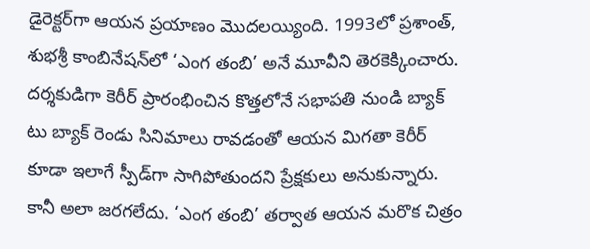డైరెక్టర్‌గా ఆయన ప్రయాణం మొదలయ్యింది. 1993లో ప్రశాంత్, శుభశ్రీ కాంబినేషన్‌లో ‘ఎంగ తంబి’ అనే మూవీని తెరకెక్కించారు. దర్శకుడిగా కెరీర్ ప్రారంభించిన కొత్తలోనే సభాపతి నుండి బ్యాక్ టు బ్యాక్ రెండు సినిమాలు రావడంతో ఆయన మిగతా కెరీర్ కూడా ఇలాగే స్పీడ్‌గా సాగిపోతుందని ప్రేక్షకులు అనుకున్నారు. కానీ అలా జరగలేదు. ‘ఎంగ తంబి’ తర్వాత ఆయన మరొక చిత్రం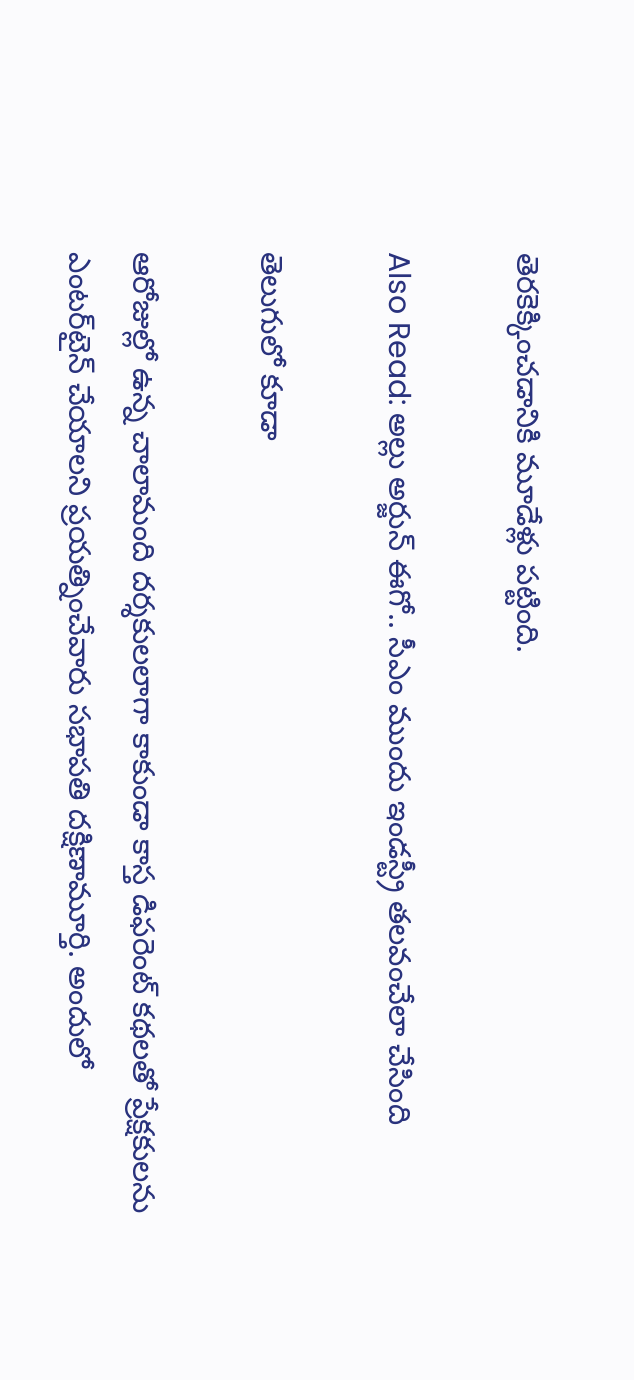తెరకెక్కించడానికి మూడేళ్లు పట్టింది.

Also Read: అల్లు అర్జున్ ఈగో.. సీఎం ముందు ఇండస్ట్రీ తలవంచేలా చేసింది

తెలుగులో కూడా

ఆరోజుల్లో ఉన్న చాలామంది దర్శకులలాగా కాకుండా కాస్త డిఫరెంట్ కథలతో ప్రేక్షకులను ఎంటర్‌టైన్ చేయాలని ప్రయత్నించేవారు సభాపతి దక్షిణామూర్తి. అందులో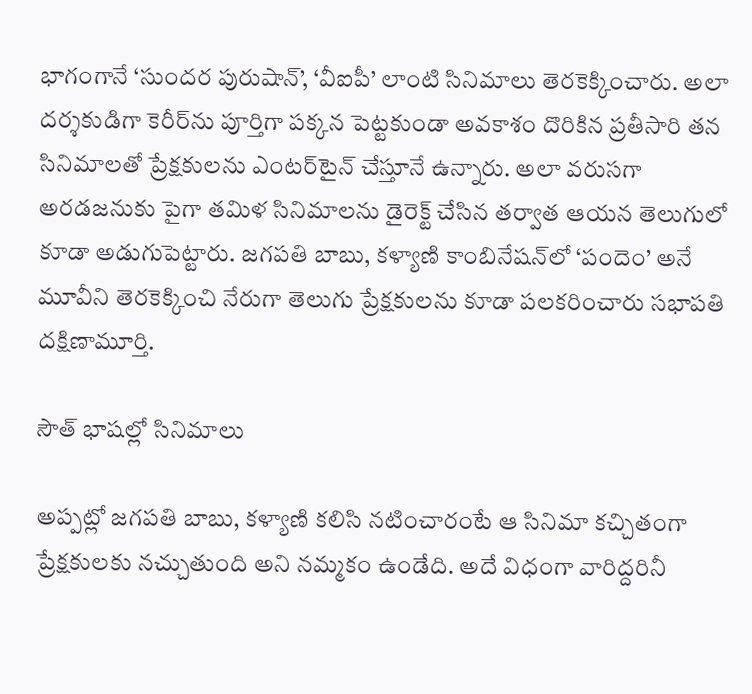భాగంగానే ‘సుందర పురుషాన్’, ‘వీఐపీ’ లాంటి సినిమాలు తెరకెక్కించారు. అలా దర్శకుడిగా కెరీర్‌ను పూర్తిగా పక్కన పెట్టకుండా అవకాశం దొరికిన ప్రతీసారి తన సినిమాలతో ప్రేక్షకులను ఎంటర్‌టైన్ చేస్తూనే ఉన్నారు. అలా వరుసగా అరడజనుకు పైగా తమిళ సినిమాలను డైరెక్ట్ చేసిన తర్వాత ఆయన తెలుగులో కూడా అడుగుపెట్టారు. జగపతి బాబు, కళ్యాణి కాంబినేషన్‌లో ‘పందెం’ అనే మూవీని తెరకెక్కించి నేరుగా తెలుగు ప్రేక్షకులను కూడా పలకరించారు సభాపతి దక్షిణామూర్తి.

సౌత్ భాషల్లో సినిమాలు

అప్పట్లో జగపతి బాబు, కళ్యాణి కలిసి నటించారంటే ఆ సినిమా కచ్చితంగా ప్రేక్షకులకు నచ్చుతుంది అని నమ్మకం ఉండేది. అదే విధంగా వారిద్దరినీ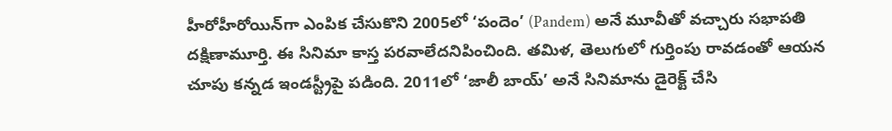హీరోహీరోయిన్‌గా ఎంపిక చేసుకొని 2005లో ‘పందెం’ (Pandem) అనే మూవీతో వచ్చారు సభాపతి దక్షిణామూర్తి. ఈ సినిమా కాస్త పరవాలేదనిపించింది. తమిళ, తెలుగులో గుర్తింపు రావడంతో ఆయన చూపు కన్నడ ఇండస్ట్రీపై పడింది. 2011లో ‘జాలీ బాయ్’ అనే సినిమాను డైరెక్ట్ చేసి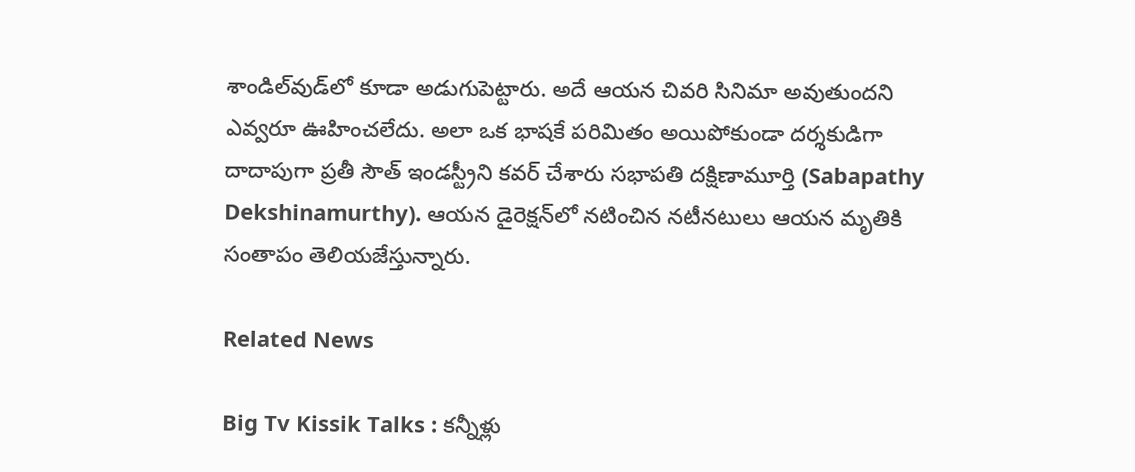శాండిల్‌వుడ్‌లో కూడా అడుగుపెట్టారు. అదే ఆయన చివరి సినిమా అవుతుందని ఎవ్వరూ ఊహించలేదు. అలా ఒక భాషకే పరిమితం అయిపోకుండా దర్శకుడిగా దాదాపుగా ప్రతీ సౌత్ ఇండస్ట్రీని కవర్ చేశారు సభాపతి దక్షిణామూర్తి (Sabapathy Dekshinamurthy). ఆయన డైరెక్షన్‌లో నటించిన నటీనటులు ఆయన మృతికి సంతాపం తెలియజేస్తున్నారు.

Related News

Big Tv Kissik Talks : కన్నీళ్లు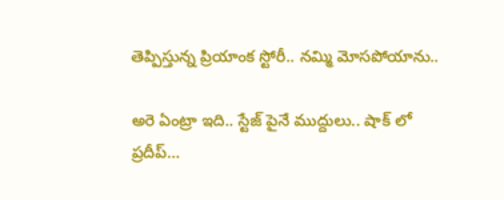తెప్పిస్తున్న ప్రియాంక స్టోరీ.. నమ్మి మోసపోయాను..

అరె ఏంట్రా ఇది.. స్టేజ్ పైనే ముద్దులు.. షాక్ లో ప్రదీప్…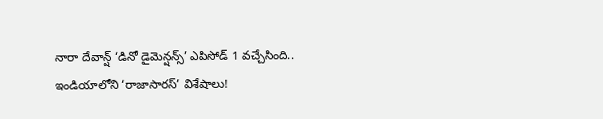నారా దేవాన్ష్ ‘డినో డైమెన్షన్స్’ ఎపిసోడ్ 1 వచ్చేసింది.. ఇండియాలోని ‘రాజాసారస్’ విశేషాలు!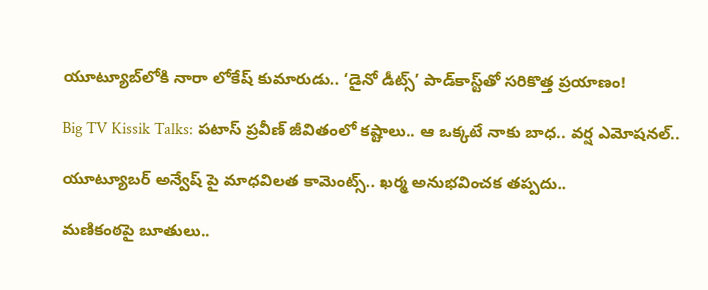యూట్యూబ్‌‌లోకి నారా లోకేష్ కుమారుడు.. ‘డైనో డీట్స్’ పాడ్‌కాస్ట్‌తో సరికొత్త ప్రయాణం!

Big TV Kissik Talks: పటాస్ ప్రవీణ్ జీవితంలో కష్టాలు.. ఆ ఒక్కటే నాకు బాధ.. వర్ష ఎమోషనల్..

యూట్యూబర్ అన్వేష్ పై మాధవిలత కామెంట్స్.. ఖర్మ అనుభవించక తప్పదు..

మణికంఠపై బూతులు..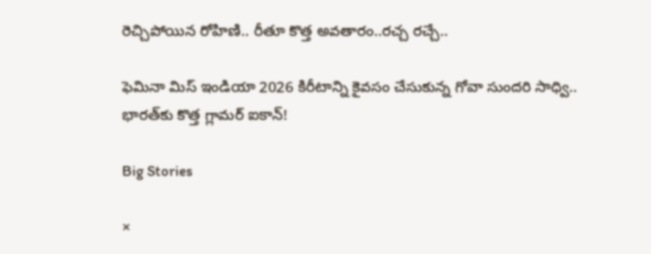రెచ్చిపోయిన రోహిణి.. రీతూ కొత్త అవతారం..రచ్చ రచ్చే..

ఫెమినా మిస్ ఇండియా 2026 కిరీటాన్ని కైవసం చేసుకున్న గోవా సుందరి సాధ్వి.. భారత్‌కు కొత్త గ్లామర్ ఐకాన్!

Big Stories

×